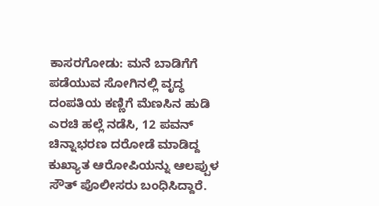ಕಾಸರಗೋಡು: ಮನೆ ಬಾಡಿಗೆಗೆ ಪಡೆಯುವ ಸೋಗಿನಲ್ಲಿ ವೃದ್ಧ ದಂಪತಿಯ ಕಣ್ಣಿಗೆ ಮೆಣಸಿನ ಹುಡಿ ಎರಚಿ ಹಲ್ಲೆ ನಡೆಸಿ, 12 ಪವನ್ ಚಿನ್ನಾಭರಣ ದರೋಡೆ ಮಾಡಿದ್ದ ಕುಖ್ಯಾತ ಆರೋಪಿಯನ್ನು ಆಲಪ್ಪುಳ ಸೌತ್ ಪೊಲೀಸರು ಬಂಧಿಸಿದ್ದಾರೆ.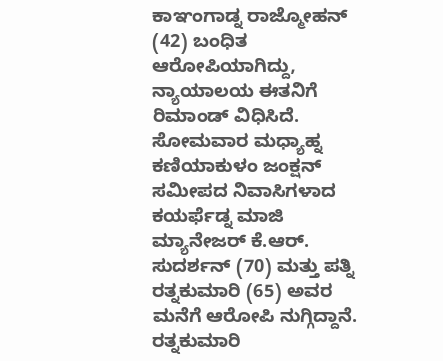ಕಾಞಂಗಾಡ್ನ ರಾಜ್ಮೋಹನ್ (42) ಬಂಧಿತ ಆರೋಪಿಯಾಗಿದ್ದು, ನ್ಯಾಯಾಲಯ ಈತನಿಗೆ ರಿಮಾಂಡ್ ವಿಧಿಸಿದೆ.
ಸೋಮವಾರ ಮಧ್ಯಾಹ್ನ ಕಣಿಯಾಕುಳಂ ಜಂಕ್ಷನ್ ಸಮೀಪದ ನಿವಾಸಿಗಳಾದ ಕಯರ್ಫೆಡ್ನ ಮಾಜಿ ಮ್ಯಾನೇಜರ್ ಕೆ.ಆರ್. ಸುದರ್ಶನ್ (70) ಮತ್ತು ಪತ್ನಿ ರತ್ನಕುಮಾರಿ (65) ಅವರ ಮನೆಗೆ ಆರೋಪಿ ನುಗ್ಗಿದ್ದಾನೆ. ರತ್ನಕುಮಾರಿ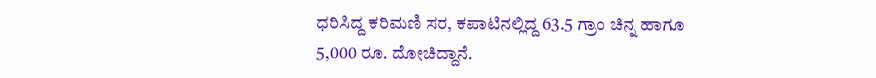ಧರಿಸಿದ್ದ ಕರಿಮಣಿ ಸರ, ಕಪಾಟಿನಲ್ಲಿದ್ದ 63.5 ಗ್ರಾಂ ಚಿನ್ನ ಹಾಗೂ 5,000 ರೂ. ದೋಚಿದ್ದಾನೆ.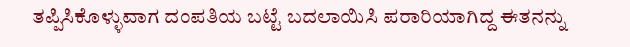ತಪ್ಪಿಸಿಕೊಳ್ಳುವಾಗ ದಂಪತಿಯ ಬಟ್ಟೆ ಬದಲಾಯಿಸಿ ಪರಾರಿಯಾಗಿದ್ದ ಈತನನ್ನು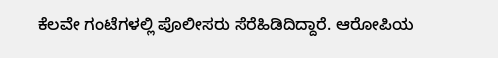ಕೆಲವೇ ಗಂಟೆಗಳಲ್ಲಿ ಪೊಲೀಸರು ಸೆರೆಹಿಡಿದಿದ್ದಾರೆ. ಆರೋಪಿಯ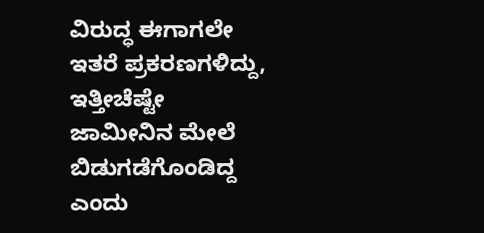ವಿರುದ್ಧ ಈಗಾಗಲೇ ಇತರೆ ಪ್ರಕರಣಗಳಿದ್ದು, ಇತ್ತೀಚೆಷ್ಟೇ ಜಾಮೀನಿನ ಮೇಲೆ ಬಿಡುಗಡೆಗೊಂಡಿದ್ದ ಎಂದು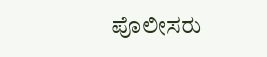ಪೊಲೀಸರು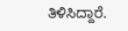ತಿಳಿಸಿದ್ದಾರೆ.